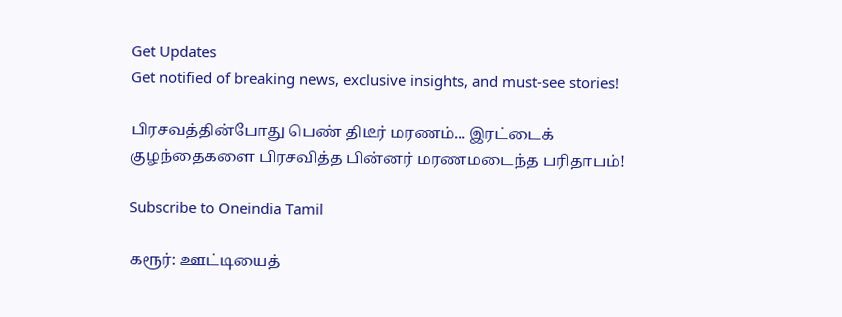Get Updates
Get notified of breaking news, exclusive insights, and must-see stories!

பிரசவத்தின்போது பெண் திடீர் மரணம்... இரட்டைக் குழந்தைகளை பிரசவித்த பின்னர் மரணமடைந்த பரிதாபம்!

Subscribe to Oneindia Tamil

கரூர்: ஊட்டியைத்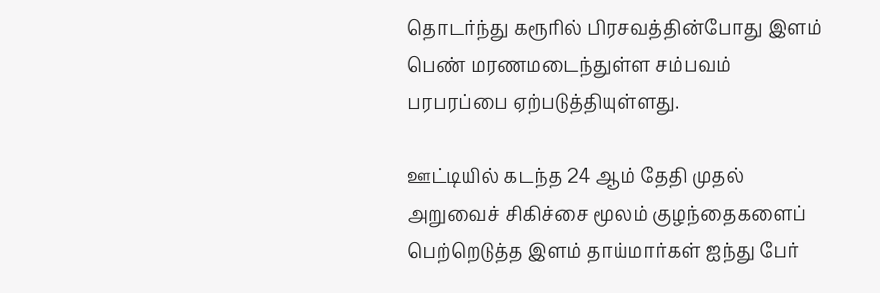தொடர்ந்து கரூரில் பிரசவத்தின்போது இளம் பெண் மரணமடைந்துள்ள சம்பவம் பரபரப்பை ஏற்படுத்தியுள்ளது.

ஊட்டியில் கடந்த 24 ஆம் தேதி முதல் அறுவைச் சிகிச்சை மூலம் குழந்தைகளைப் பெற்றெடுத்த இளம் தாய்மார்கள் ஐந்து பேர்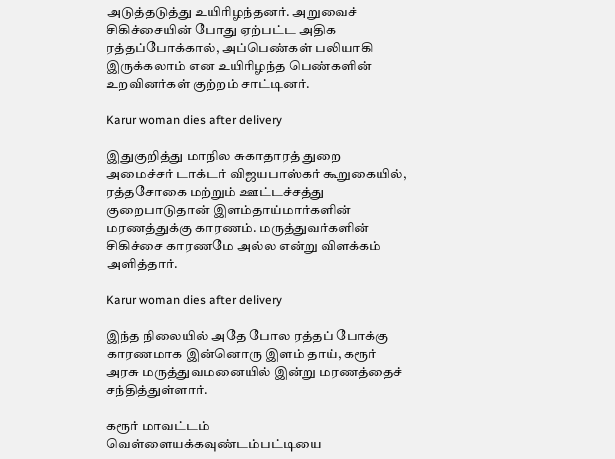அடுத்தடுத்து உயிரிழந்தனர். அறுவைச் சிகிச்சையின் போது ஏற்பட்ட அதிக ரத்தப்போக்கால், அப்பெண்கள் பலியாகி இருக்கலாம் என உயிரிழந்த பெண்களின் உறவினர்கள் குற்றம் சாட்டினர்.

Karur woman dies after delivery

இதுகுறித்து மாநில சுகாதாரத் துறை அமைச்சர் டாக்டர் விஜயபாஸ்கர் கூறுகையில், ரத்தசோகை மற்றும் ஊட்டச்சத்து குறைபாடுதான் இளம்தாய்மார்களின் மரணத்துக்கு காரணம். மருத்துவர்களின் சிகிச்சை காரணமே அல்ல என்று விளக்கம் அளித்தார்.

Karur woman dies after delivery

இந்த நிலையில் அதே போல ரத்தப் போக்கு காரணமாக இன்னொரு இளம் தாய், கரூர் அரசு மருத்துவமனையில் இன்று மரணத்தைச் சந்தித்துள்ளார்.

கரூர் மாவட்டம் வெள்ளையக்கவுண்டம்பட்டியை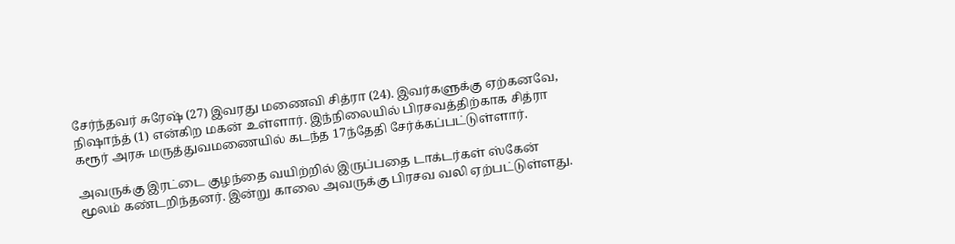சேர்ந்தவர் சுரேஷ் (27) இவரது மணைவி சித்ரா (24). இவர்களுக்கு ஏற்கனவே, நிஷாந்த் (1) என்கிற மகன் உள்ளார். இந்நிலையில் பிரசவத்திற்காக சித்ரா கரூர் அரசு மருத்துவமணையில் கடந்த 17ந்தேதி சேர்க்கப்பட்டுள்ளார்.

அவருக்கு இரட்டை குழந்தை வயிற்றில் இருப்பதை டாக்டர்கள் ஸ்கேன் மூலம் கண்டறிந்தனர். இன்று காலை அவருக்கு பிரசவ வலி ஏற்பட்டுள்ளது.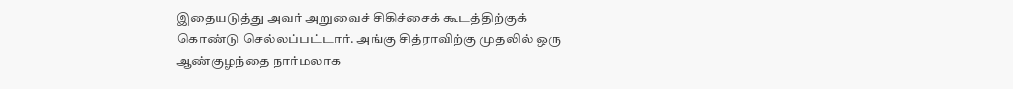இதையடுத்து அவர் அறுவைச் சிகிச்சைக் கூடத்திற்குக் கொண்டு செல்லப்பட்டார். அங்கு சித்ராவிற்கு முதலில் ஒரு ஆண்குழந்தை நார்மலாக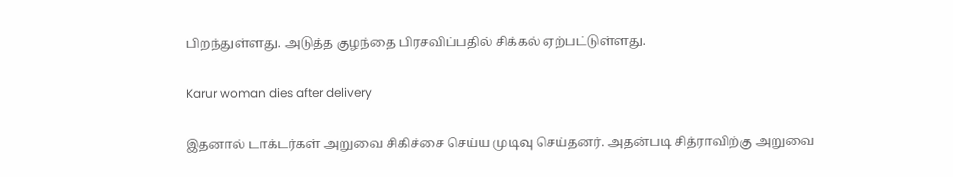பிறந்துள்ளது. அடுத்த குழந்தை பிரசவிப்பதில் சிக்கல் ஏற்பட்டுள்ளது.

Karur woman dies after delivery

இதனால் டாக்டர்கள் அறுவை சிகிச்சை செய்ய முடிவு செய்தனர். அதன்படி சித்ராவிற்கு அறுவை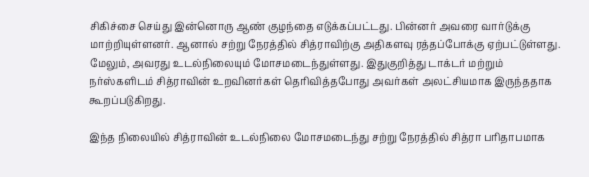சிகிச்சை செய்து இன்னொரு ஆண் குழந்தை எடுக்கப்பட்டது. பின்னர் அவரை வார்டுக்கு மாற்றியுள்ளனர். ஆனால் சற்று நேரத்தில் சித்ராவிற்கு அதிகளவு ரத்தப்போக்கு ஏற்பட்டுள்ளது. மேலும், அவரது உடல்நிலையும் மோசமடைந்துள்ளது. இதுகுறித்து டாக்டர் மற்றும் நர்ஸ்களிடம் சித்ராவின் உறவினர்கள் தெரிவித்தபோது அவர்கள் அலட்சியமாக இருந்ததாக கூறப்படுகிறது.

இந்த நிலையில் சித்ராவின் உடல்நிலை மோசமடைந்து சற்று நேரத்தில் சித்ரா பரிதாபமாக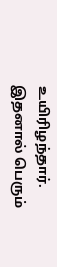உயிரிழந்தார். இதனால் பெரும்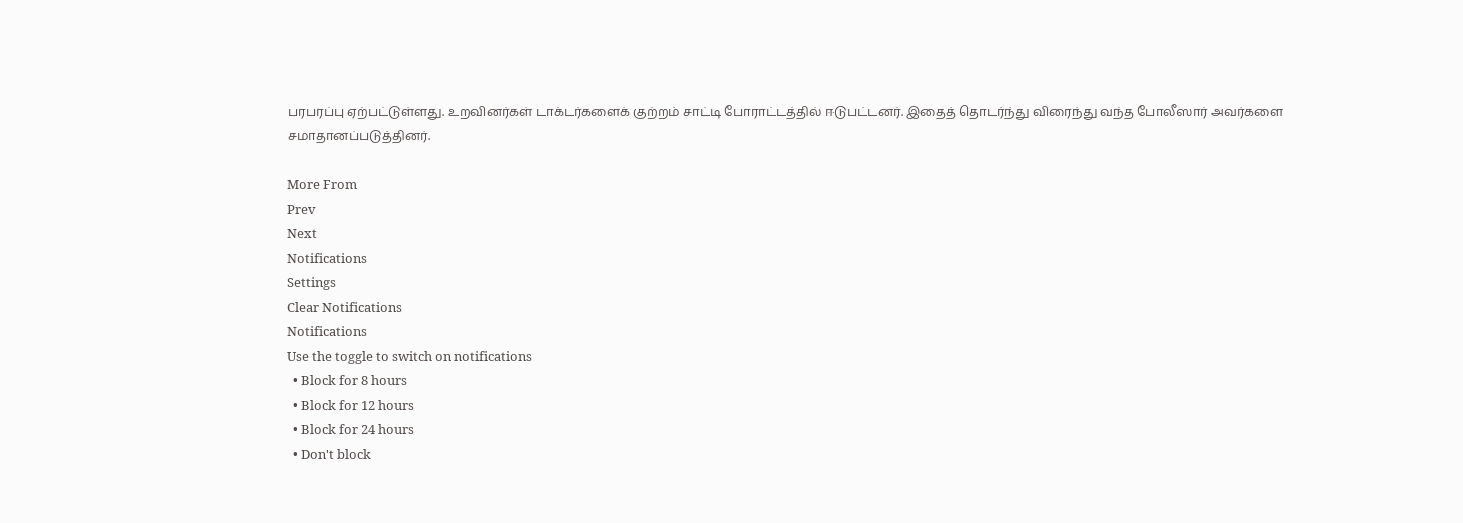பரபரப்பு ஏற்பட்டுள்ளது. உறவினர்கள் டாக்டர்களைக் குற்றம் சாட்டி போராட்டத்தில் ஈடுபட்டனர். இதைத் தொடர்ந்து விரைந்து வந்த போலீஸார் அவர்களை சமாதானப்படுத்தினர்.

More From
Prev
Next
Notifications
Settings
Clear Notifications
Notifications
Use the toggle to switch on notifications
  • Block for 8 hours
  • Block for 12 hours
  • Block for 24 hours
  • Don't block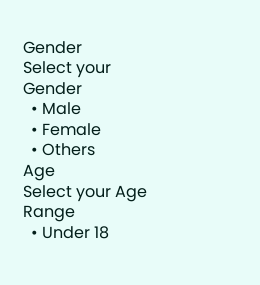Gender
Select your Gender
  • Male
  • Female
  • Others
Age
Select your Age Range
  • Under 18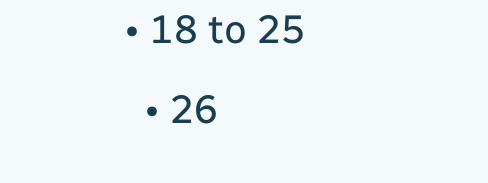• 18 to 25
  • 26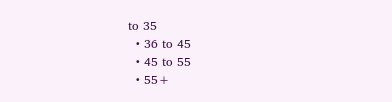to 35
  • 36 to 45
  • 45 to 55
  • 55+